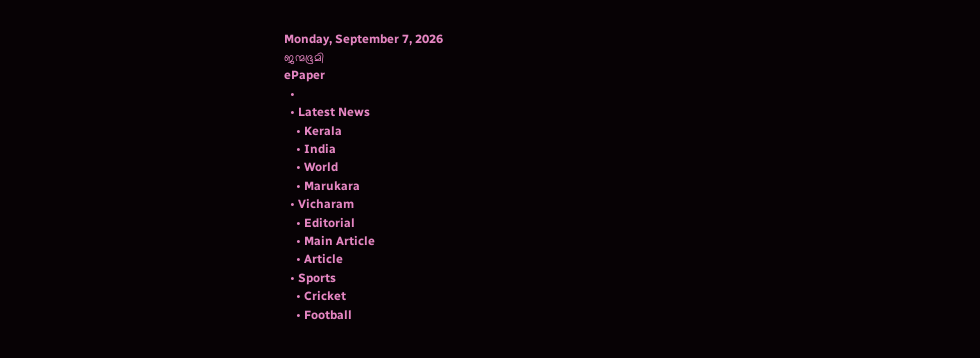Monday, September 7, 2026
ജന്മഭൂമി
ePaper
  •
  • Latest News
    • Kerala
    • India
    • World
    • Marukara
  • Vicharam
    • Editorial
    • Main Article
    • Article
  • Sports
    • Cricket
    • Football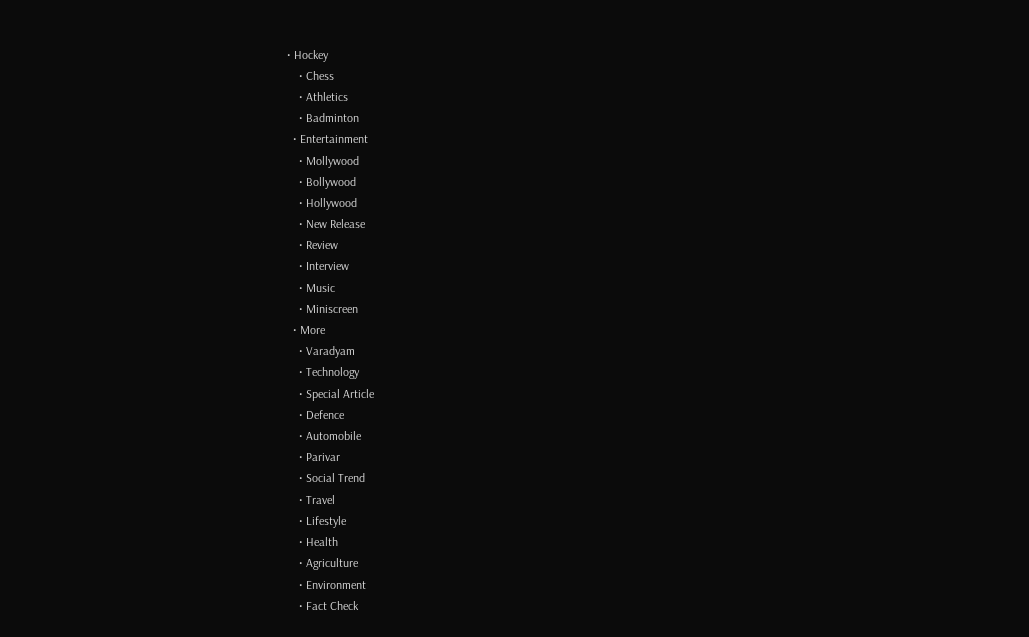• Hockey
    • Chess
    • Athletics
    • Badminton
  • Entertainment
    • Mollywood
    • Bollywood
    • Hollywood
    • New Release
    • Review
    • Interview
    • Music
    • Miniscreen
  • More
    • Varadyam
    • Technology
    • Special Article
    • Defence
    • Automobile
    • Parivar
    • Social Trend
    • Travel
    • Lifestyle
    • Health
    • Agriculture
    • Environment
    • Fact Check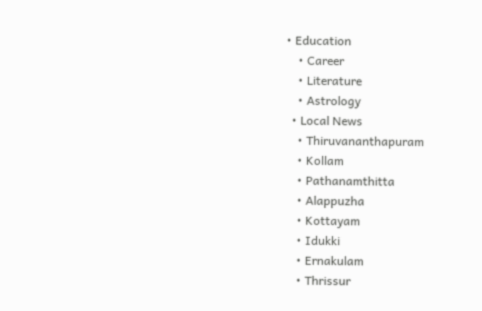• Education
    • Career
    • Literature
    • Astrology
  • Local News
    • Thiruvananthapuram
    • Kollam
    • Pathanamthitta
    • Alappuzha
    • Kottayam
    • Idukki
    • Ernakulam
    • Thrissur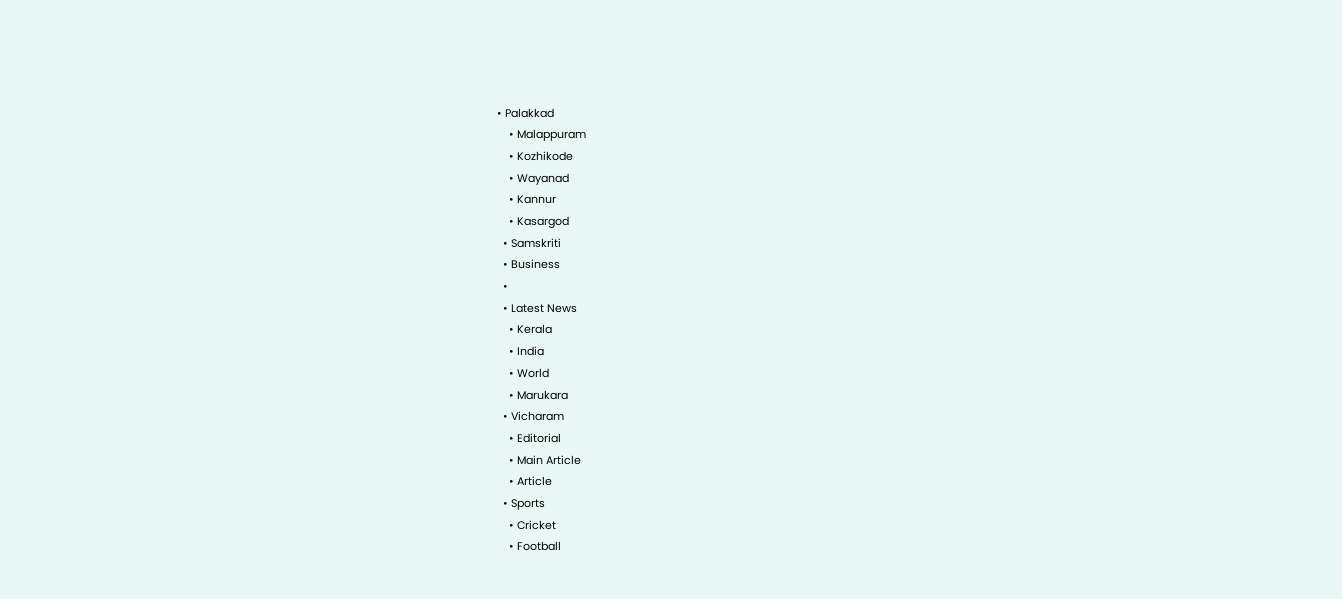• Palakkad
    • Malappuram
    • Kozhikode
    • Wayanad
    • Kannur
    • Kasargod
  • Samskriti
  • Business
  •
  • Latest News
    • Kerala
    • India
    • World
    • Marukara
  • Vicharam
    • Editorial
    • Main Article
    • Article
  • Sports
    • Cricket
    • Football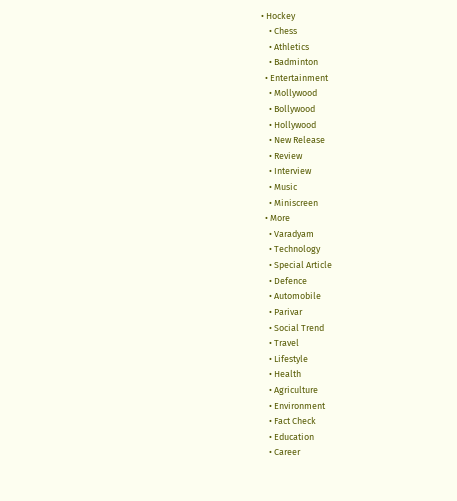• Hockey
    • Chess
    • Athletics
    • Badminton
  • Entertainment
    • Mollywood
    • Bollywood
    • Hollywood
    • New Release
    • Review
    • Interview
    • Music
    • Miniscreen
  • More
    • Varadyam
    • Technology
    • Special Article
    • Defence
    • Automobile
    • Parivar
    • Social Trend
    • Travel
    • Lifestyle
    • Health
    • Agriculture
    • Environment
    • Fact Check
    • Education
    • Career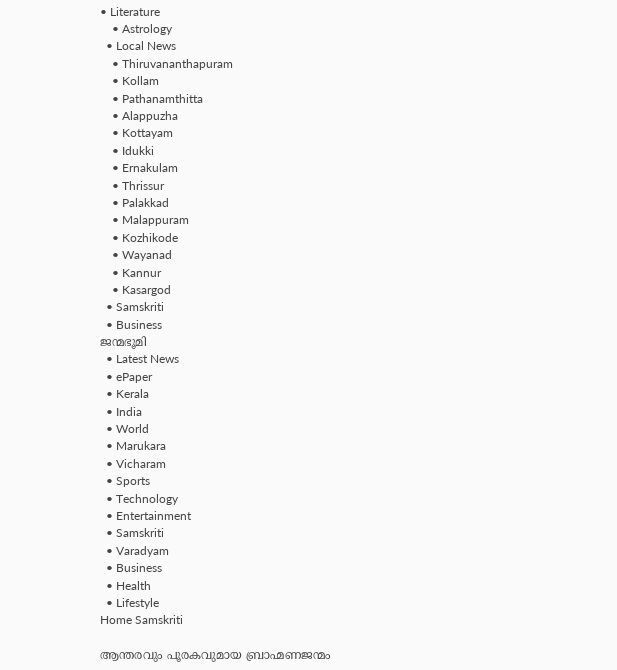• Literature
    • Astrology
  • Local News
    • Thiruvananthapuram
    • Kollam
    • Pathanamthitta
    • Alappuzha
    • Kottayam
    • Idukki
    • Ernakulam
    • Thrissur
    • Palakkad
    • Malappuram
    • Kozhikode
    • Wayanad
    • Kannur
    • Kasargod
  • Samskriti
  • Business
ജന്മഭൂമി
  • Latest News
  • ePaper
  • Kerala
  • India
  • World
  • Marukara
  • Vicharam
  • Sports
  • Technology
  • Entertainment
  • Samskriti
  • Varadyam
  • Business
  • Health
  • Lifestyle
Home Samskriti

ആന്തരവും പൂരകവുമായ ബ്രാഹ്മണജന്മം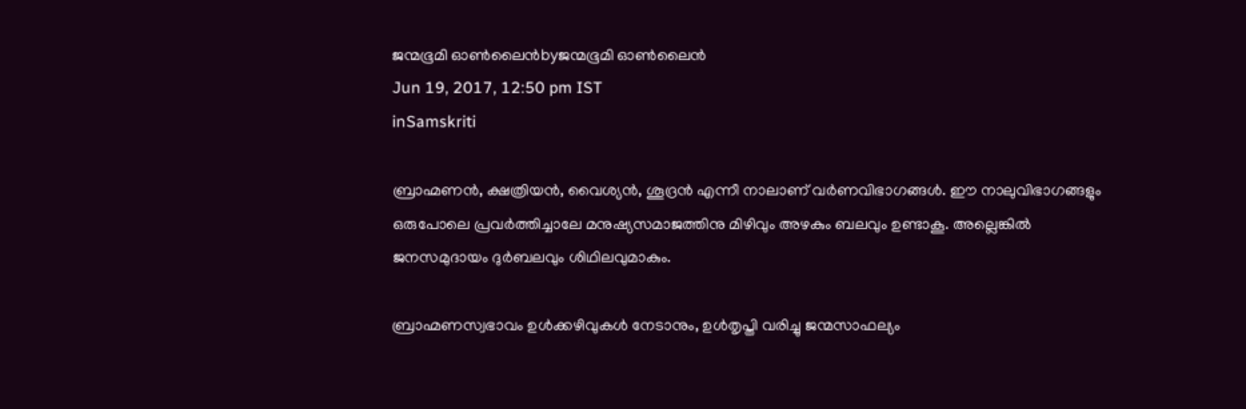ജന്മഭൂമി ഓണ്‍ലൈന്‍byജന്മഭൂമി ഓണ്‍ലൈന്‍
Jun 19, 2017, 12:50 pm IST
inSamskriti

ബ്രാഹ്മണന്‍, ക്ഷത്രിയന്‍, വൈശ്യന്‍, ശൂദ്രന്‍ എന്നീ നാലാണ് വര്‍ണവിഭാഗങ്ങള്‍. ഈ നാലുവിഭാഗങ്ങളും ഒരുപോലെ പ്രവര്‍ത്തിച്ചാലേ മനുഷ്യസമാജത്തിനു മിഴിവും അഴകും ബലവും ഉണ്ടാകൂ. അല്ലെങ്കില്‍ ജനസമുദായം ദുര്‍ബലവും ശിഥിലവുമാകും.

ബ്രാഹ്മണസ്വഭാവം ഉള്‍ക്കഴിവുകള്‍ നേടാനും, ഉള്‍തൃപ്തി വരിച്ചു ജന്മസാഫല്യം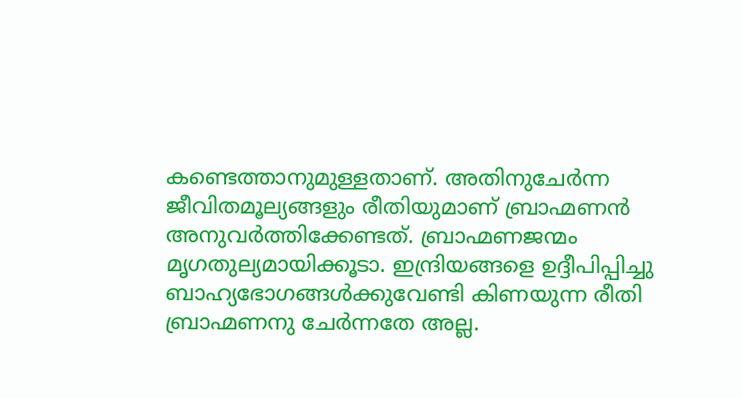കണ്ടെത്താനുമുള്ളതാണ്. അതിനുചേര്‍ന്ന ജീവിതമൂല്യങ്ങളും രീതിയുമാണ് ബ്രാഹ്മണന്‍ അനുവര്‍ത്തിക്കേണ്ടത്. ബ്രാഹ്മണജന്മം മൃഗതുല്യമായിക്കൂടാ. ഇന്ദ്രിയങ്ങളെ ഉദ്ദീപിപ്പിച്ചു ബാഹ്യഭോഗങ്ങള്‍ക്കുവേണ്ടി കിണയുന്ന രീതി ബ്രാഹ്മണനു ചേര്‍ന്നതേ അല്ല.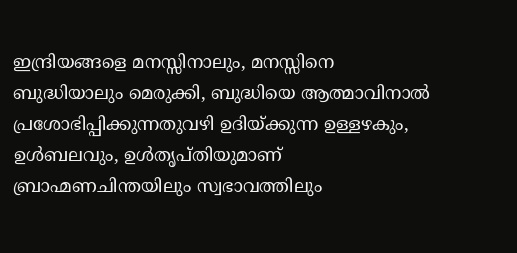ഇന്ദ്രിയങ്ങളെ മനസ്സിനാലും, മനസ്സിനെ ബുദ്ധിയാലും മെരുക്കി, ബുദ്ധിയെ ആത്മാവിനാല്‍ പ്രശോഭിപ്പിക്കുന്നതുവഴി ഉദിയ്‌ക്കുന്ന ഉള്ളഴകും, ഉള്‍ബലവും, ഉള്‍തൃപ്തിയുമാണ് ബ്രാഹ്മണചിന്തയിലും സ്വഭാവത്തിലും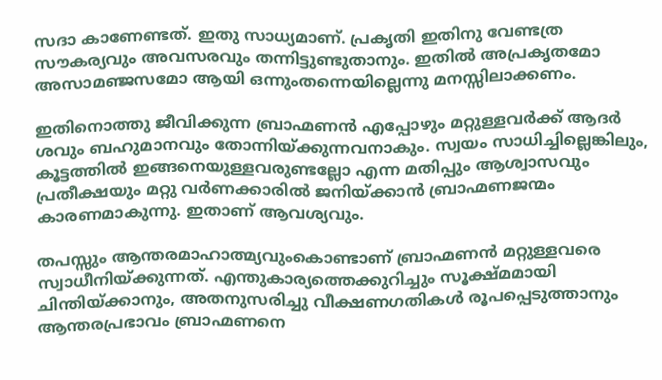സദാ കാണേണ്ടത്. ഇതു സാധ്യമാണ്. പ്രകൃതി ഇതിനു വേണ്ടത്ര സൗകര്യവും അവസരവും തന്നിട്ടുണ്ടുതാനും. ഇതില്‍ അപ്രകൃതമോ അസാമഞ്ജസമോ ആയി ഒന്നുംതന്നെയില്ലെന്നു മനസ്സിലാക്കണം.

ഇതിനൊത്തു ജീവിക്കുന്ന ബ്രാഹ്മണന്‍ എപ്പോഴും മറ്റുള്ളവര്‍ക്ക് ആദര്‍ ശവും ബഹുമാനവും തോന്നിയ്‌ക്കുന്നവനാകും. സ്വയം സാധിച്ചില്ലെങ്കിലും, കൂട്ടത്തില്‍ ഇങ്ങനെയുള്ളവരുണ്ടല്ലോ എന്ന മതിപ്പും ആശ്വാസവും പ്രതീക്ഷയും മറ്റു വര്‍ണക്കാരില്‍ ജനിയ്‌ക്കാന്‍ ബ്രാഹ്മണജന്മം കാരണമാകുന്നു. ഇതാണ് ആവശ്യവും.

തപസ്സും ആന്തരമാഹാത്മ്യവുംകൊണ്ടാണ് ബ്രാഹ്മണന്‍ മറ്റുള്ളവരെ സ്വാധീനിയ്‌ക്കുന്നത്. എന്തുകാര്യത്തെക്കുറിച്ചും സൂക്ഷ്മമായി ചിന്തിയ്‌ക്കാനും, അതനുസരിച്ചു വീക്ഷണഗതികള്‍ രൂപപ്പെടുത്താനും ആന്തരപ്രഭാവം ബ്രാഹ്മണനെ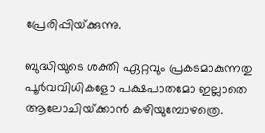പ്രേരിപ്പിയ്‌ക്കുന്നു.

ബുദ്ധിയുടെ ശക്തി ഏറ്റവും പ്രകടമാകുന്നതു പൂര്‍വവിധികളോ പക്ഷപാതമോ ഇല്ലാതെ ആലോചിയ്‌ക്കാന്‍ കഴിയുമ്പോഴത്രെ.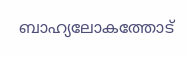ബാഹ്യലോകത്തോട്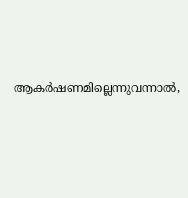ആകര്‍ഷണമില്ലെന്നുവന്നാല്‍,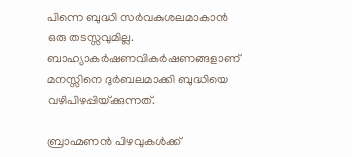പിന്നെ ബുദ്ധി സര്‍വകുശലമാകാന്‍ ഒരു തടസ്സവുമില്ല. ബാഹ്യാകര്‍ഷണവികര്‍ഷണങ്ങളാണ് മനസ്സിനെ ദുര്‍ബലമാക്കി ബുദ്ധിയെ വഴിപിഴപ്പിയ്‌ക്കുന്നത്.

ബ്രാഹ്മണന്‍ പിഴവുകള്‍ക്ക്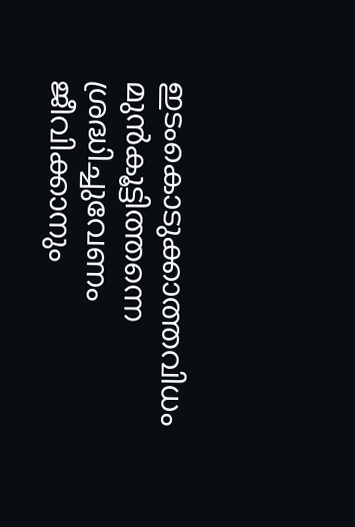ഇടംകൊടുക്കാത്തവിധം മുന്‍കൂട്ടിത്തന്നെ ശ്രദ്ധിച്ചുവേണം ജീവിക്കാനും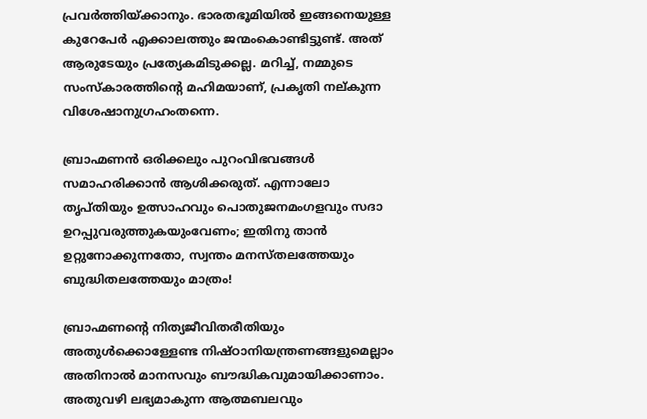പ്രവര്‍ത്തിയ്‌ക്കാനും. ഭാരതഭൂമിയില്‍ ഇങ്ങനെയുള്ള കുറേപേര്‍ എക്കാലത്തും ജന്മംകൊണ്ടിട്ടുണ്ട്. അത് ആരുടേയും പ്രത്യേകമിടുക്കല്ല. മറിച്ച്, നമ്മുടെ സംസ്‌കാരത്തിന്റെ മഹിമയാണ്, പ്രകൃതി നല്കുന്ന വിശേഷാനുഗ്രഹംതന്നെ.

ബ്രാഹ്മണന്‍ ഒരിക്കലും പുറംവിഭവങ്ങള്‍ സമാഹരിക്കാന്‍ ആശിക്കരുത്. എന്നാലോ തൃപ്തിയും ഉത്സാഹവും പൊതുജനമംഗളവും സദാ ഉറപ്പുവരുത്തുകയുംവേണം; ഇതിനു താന്‍ ഉറ്റുനോക്കുന്നതോ, സ്വന്തം മനസ്തലത്തേയും ബുദ്ധിതലത്തേയും മാത്രം!

ബ്രാഹ്മണന്റെ നിത്യജീവിതരീതിയും അതുള്‍ക്കൊള്ളേണ്ട നിഷ്ഠാനിയന്ത്രണങ്ങളുമെല്ലാം അതിനാല്‍ മാനസവും ബൗദ്ധികവുമായിക്കാണാം. അതുവഴി ലഭ്യമാകുന്ന ആത്മബലവും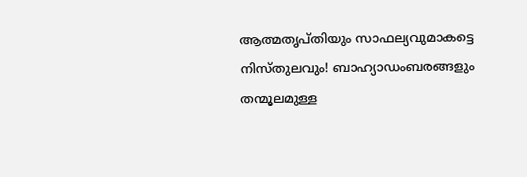ആത്മതൃപ്തിയും സാഫല്യവുമാകട്ടെ നിസ്തുലവും! ബാഹ്യാഡംബരങ്ങളും തന്മൂലമുള്ള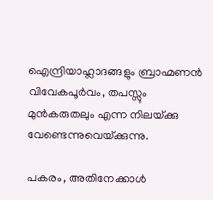ഐന്ദ്രിയാഹ്ലാദങ്ങളും ബ്രാഹ്മണന്‍ വിവേകപൂര്‍വം, തപസ്സും മുന്‍കരുതലും എന്ന നിലയ്‌ക്കു വേണ്ടെന്നുവെയ്‌ക്കുന്നു.

പകരം, അതിനേക്കാള്‍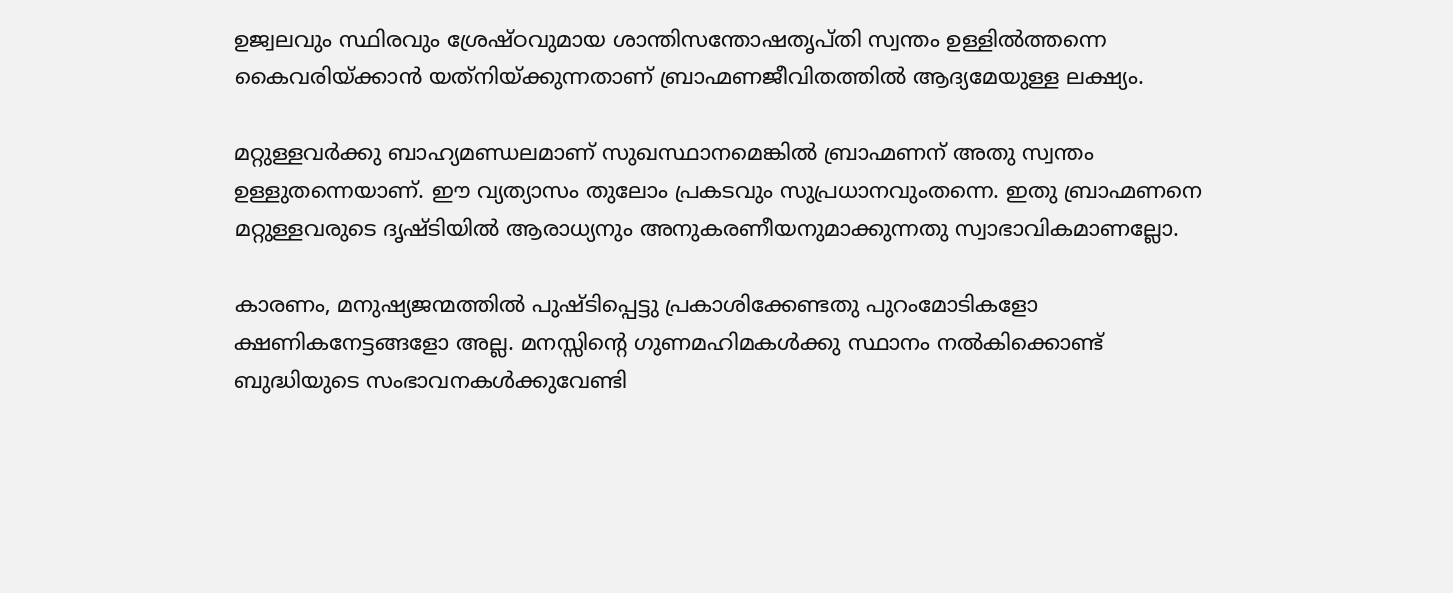ഉജ്വലവും സ്ഥിരവും ശ്രേഷ്ഠവുമായ ശാന്തിസന്തോഷതൃപ്തി സ്വന്തം ഉള്ളില്‍ത്തന്നെ കൈവരിയ്‌ക്കാന്‍ യത്‌നിയ്‌ക്കുന്നതാണ് ബ്രാഹ്മണജീവിതത്തില്‍ ആദ്യമേയുള്ള ലക്ഷ്യം.

മറ്റുള്ളവര്‍ക്കു ബാഹ്യമണ്ഡലമാണ് സുഖസ്ഥാനമെങ്കില്‍ ബ്രാഹ്മണന് അതു സ്വന്തം ഉള്ളുതന്നെയാണ്. ഈ വ്യത്യാസം തുലോം പ്രകടവും സുപ്രധാനവുംതന്നെ. ഇതു ബ്രാഹ്മണനെ മറ്റുള്ളവരുടെ ദൃഷ്ടിയില്‍ ആരാധ്യനും അനുകരണീയനുമാക്കുന്നതു സ്വാഭാവികമാണല്ലോ.

കാരണം, മനുഷ്യജന്മത്തില്‍ പുഷ്ടിപ്പെട്ടു പ്രകാശിക്കേണ്ടതു പുറംമോടികളോ ക്ഷണികനേട്ടങ്ങളോ അല്ല. മനസ്സിന്റെ ഗുണമഹിമകള്‍ക്കു സ്ഥാനം നല്‍കിക്കൊണ്ട് ബുദ്ധിയുടെ സംഭാവനകള്‍ക്കുവേണ്ടി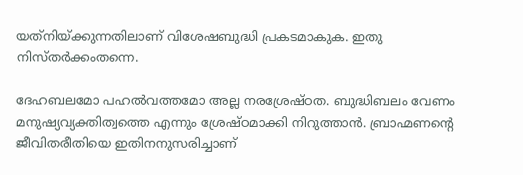യത്‌നിയ്‌ക്കുന്നതിലാണ് വിശേഷബുദ്ധി പ്രകടമാകുക. ഇതു നിസ്തര്‍ക്കംതന്നെ.

ദേഹബലമോ പഹല്‍വത്തമോ അല്ല നരശ്രേഷ്ഠത. ബുദ്ധിബലം വേണം മനുഷ്യവ്യക്തിത്വത്തെ എന്നും ശ്രേഷ്ഠമാക്കി നിറുത്താന്‍. ബ്രാഹ്മണന്റെ ജീവിതരീതിയെ ഇതിനനുസരിച്ചാണ്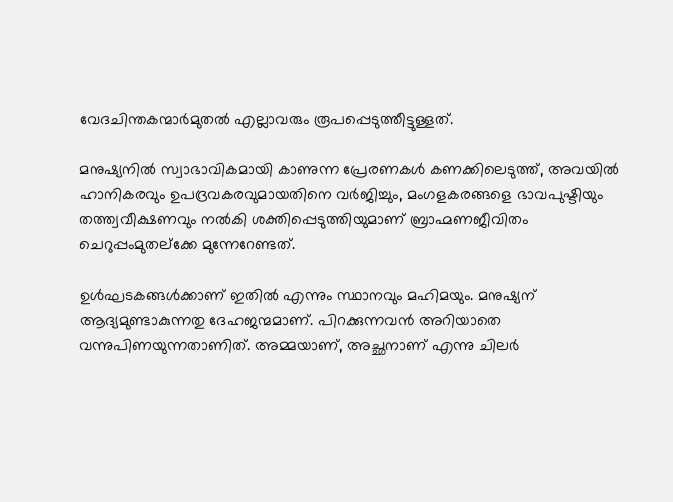വേദചിന്തകന്മാര്‍മുതല്‍ എല്ലാവരും രൂപപ്പെടുത്തീട്ടുള്ളത്.

മനുഷ്യനില്‍ സ്വാഭാവികമായി കാണുന്ന പ്രേരണകള്‍ കണക്കിലെടുത്ത്, അവയില്‍ ഹാനികരവും ഉപദ്രവകരവുമായതിനെ വര്‍ജിച്ചും, മംഗളകരങ്ങളെ ഭാവപുഷ്ടിയും തത്ത്വവീക്ഷണവും നല്‍കി ശക്തിപ്പെടുത്തിയുമാണ് ബ്രാഹ്മണജീവിതം ചെറുപ്പംമുതല്‌ക്കേ മുന്നേറേണ്ടത്.

ഉള്‍ഘടകങ്ങള്‍ക്കാണ് ഇതില്‍ എന്നും സ്ഥാനവും മഹിമയും. മനുഷ്യന് ആദ്യമുണ്ടാകുന്നതു ദേഹജന്മമാണ്. പിറക്കുന്നവന്‍ അറിയാതെ വന്നുപിണയുന്നതാണിത്. അമ്മയാണ്, അച്ഛനാണ് എന്നു ചിലര്‍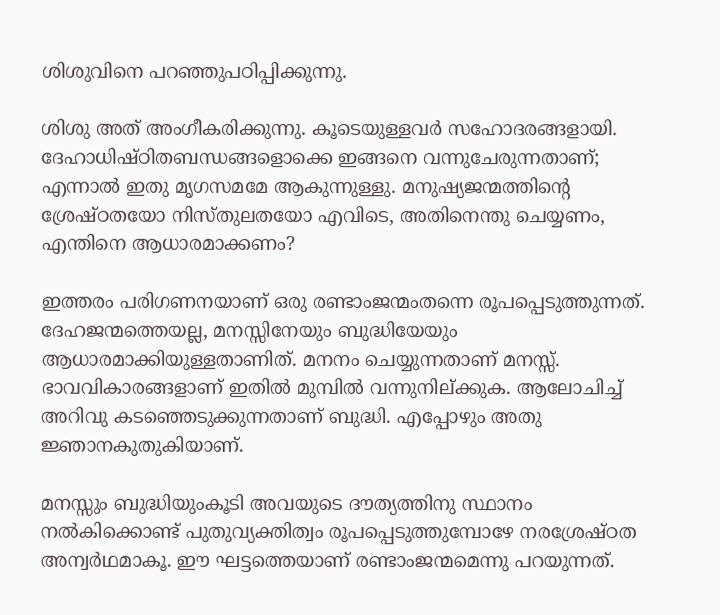ശിശുവിനെ പറഞ്ഞുപഠിപ്പിക്കുന്നു.

ശിശു അത് അംഗീകരിക്കുന്നു. കൂടെയുള്ളവര്‍ സഹോദരങ്ങളായി. ദേഹാധിഷ്ഠിതബന്ധങ്ങളൊക്കെ ഇങ്ങനെ വന്നുചേരുന്നതാണ്; എന്നാല്‍ ഇതു മൃഗസമമേ ആകുന്നുള്ളു. മനുഷ്യജന്മത്തിന്റെ ശ്രേഷ്ഠതയോ നിസ്തുലതയോ എവിടെ, അതിനെന്തു ചെയ്യണം, എന്തിനെ ആധാരമാക്കണം?

ഇത്തരം പരിഗണനയാണ് ഒരു രണ്ടാംജന്മംതന്നെ രൂപപ്പെടുത്തുന്നത്. ദേഹജന്മത്തെയല്ല, മനസ്സിനേയും ബുദ്ധിയേയും ആധാരമാക്കിയുള്ളതാണിത്. മനനം ചെയ്യുന്നതാണ് മനസ്സ്. ഭാവവികാരങ്ങളാണ് ഇതില്‍ മുമ്പില്‍ വന്നുനില്ക്കുക. ആലോചിച്ച് അറിവു കടഞ്ഞെടുക്കുന്നതാണ് ബുദ്ധി. എപ്പോഴും അതു ജ്ഞാനകുതുകിയാണ്.

മനസ്സും ബുദ്ധിയുംകൂടി അവയുടെ ദൗത്യത്തിനു സ്ഥാനം നല്‍കിക്കൊണ്ട് പുതുവ്യക്തിത്വം രൂപപ്പെടുത്തുമ്പോഴേ നരശ്രേഷ്ഠത അന്വര്‍ഥമാകൂ. ഈ ഘട്ടത്തെയാണ് രണ്ടാംജന്മമെന്നു പറയുന്നത്.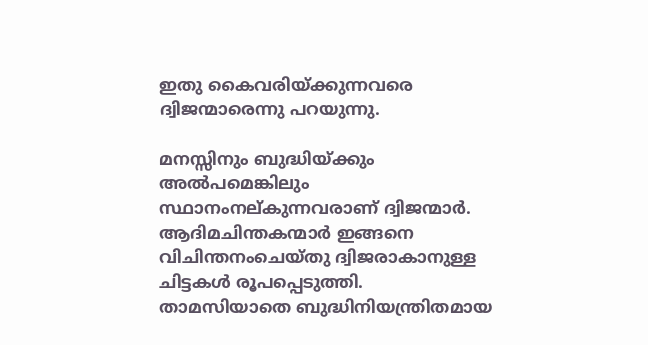ഇതു കൈവരിയ്‌ക്കുന്നവരെ ദ്വിജന്മാരെന്നു പറയുന്നു.

മനസ്സിനും ബുദ്ധിയ്‌ക്കും അല്‍പമെങ്കിലും സ്ഥാനംനല്കുന്നവരാണ് ദ്വിജന്മാര്‍. ആദിമചിന്തകന്മാര്‍ ഇങ്ങനെ വിചിന്തനംചെയ്തു ദ്വിജരാകാനുള്ള ചിട്ടകള്‍ രൂപപ്പെടുത്തി. താമസിയാതെ ബുദ്ധിനിയന്ത്രിതമായ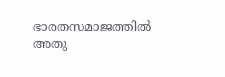ഭാരതസമാജത്തില്‍ അതു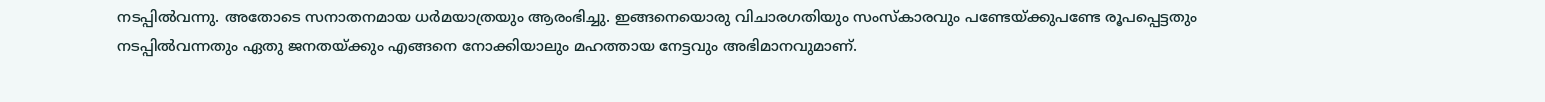നടപ്പില്‍വന്നു. അതോടെ സനാതനമായ ധര്‍മയാത്രയും ആരംഭിച്ചു. ഇങ്ങനെയൊരു വിചാരഗതിയും സംസ്‌കാരവും പണ്ടേയ്‌ക്കുപണ്ടേ രൂപപ്പെട്ടതും നടപ്പില്‍വന്നതും ഏതു ജനതയ്‌ക്കും എങ്ങനെ നോക്കിയാലും മഹത്തായ നേട്ടവും അഭിമാനവുമാണ്.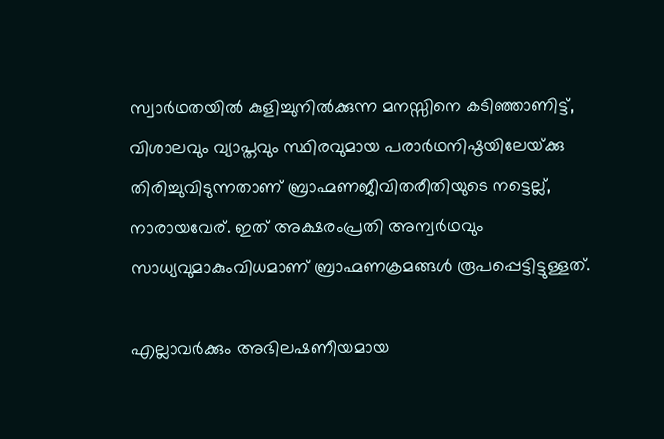സ്വാര്‍ഥതയില്‍ കുളിച്ചുനില്‍ക്കുന്ന മനസ്സിനെ കടിഞ്ഞാണിട്ട്, വിശാലവും വ്യാപ്തവും സ്ഥിരവുമായ പരാര്‍ഥനിഷ്ഠയിലേയ്‌ക്കു തിരിച്ചുവിടുന്നതാണ് ബ്രാഹ്മണജീവിതരീതിയുടെ നട്ടെല്ല്, നാരായവേര്. ഇത് അക്ഷരംപ്രതി അന്വര്‍ഥവും സാധ്യവുമാകുംവിധമാണ് ബ്രാഹ്മണക്രമങ്ങള്‍ രൂപപ്പെട്ടിട്ടുള്ളത്.

എല്ലാവര്‍ക്കും അഭിലഷണീയമായ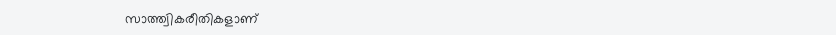സാത്ത്വികരീതികളാണ്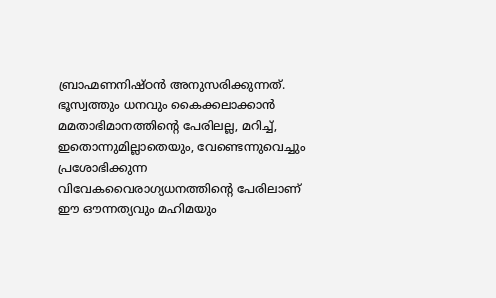ബ്രാഹ്മണനിഷ്ഠന്‍ അനുസരിക്കുന്നത്. ഭൂസ്വത്തും ധനവും കൈക്കലാക്കാന്‍ മമതാഭിമാനത്തിന്റെ പേരിലല്ല, മറിച്ച്, ഇതൊന്നുമില്ലാതെയും, വേണ്ടെന്നുവെച്ചും പ്രശോഭിക്കുന്ന വിവേകവൈരാഗ്യധനത്തിന്റെ പേരിലാണ് ഈ ഔന്നത്യവും മഹിമയും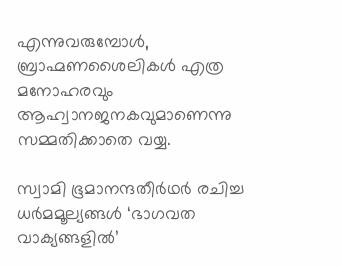എന്നുവരുമ്പോള്‍, ബ്രാഹ്മണശൈലികള്‍ എത്ര മനോഹരവും ആഹ്വാനജനകവുമാണെന്നു സമ്മതിക്കാതെ വയ്യ.

സ്വാമി ഭൂമാനന്ദതീര്‍ഥര്‍ രചിച്ച ധര്‍മമൂല്യങ്ങള്‍ ‘ഭാഗവത വാക്യങ്ങളില്‍’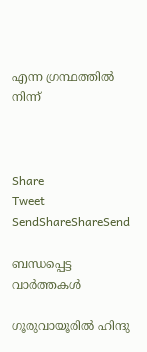എന്ന ഗ്രന്ഥത്തില്‍ നിന്ന്



Share
Tweet
SendShareShareSend

ബന്ധപ്പെട്ട വാര്‍ത്തകള്‍

ഗൂരുവായൂരില്‍ ഹിന്ദു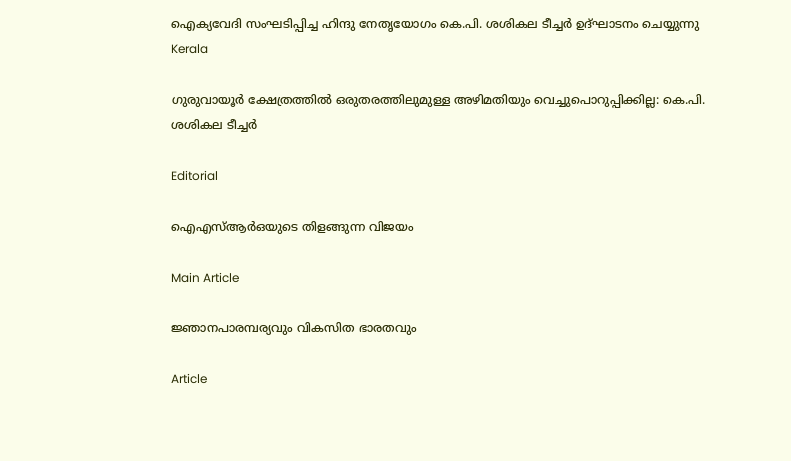ഐക്യവേദി സംഘടിപ്പിച്ച ഹിന്ദു നേതൃയോഗം കെ.പി. ശശികല ടീച്ചര്‍ ഉദ്ഘാടനം ചെയ്യുന്നു
Kerala

ഗുരുവായൂര്‍ ക്ഷേത്രത്തില്‍ ഒരുതരത്തിലുമുള്ള അഴിമതിയും വെച്ചുപൊറുപ്പിക്കില്ല: കെ.പി. ശശികല ടീച്ചര്‍

Editorial

ഐഎസ്ആര്‍ഒയുടെ തിളങ്ങുന്ന വിജയം

Main Article

ജ്ഞാനപാരമ്പര്യവും വികസിത ഭാരതവും

Article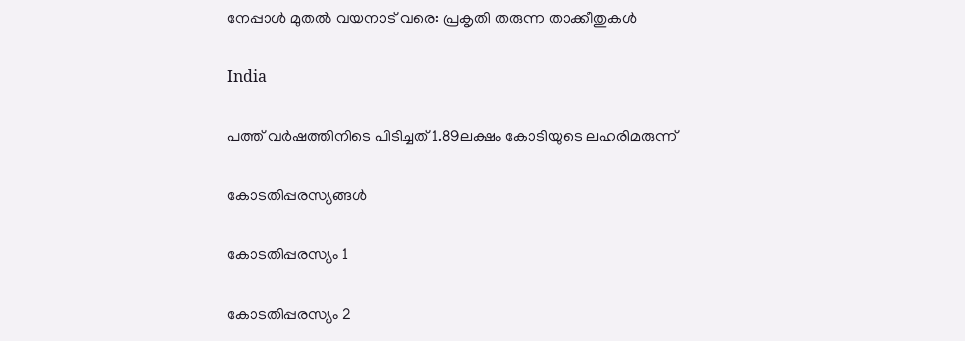നേപ്പാള്‍ മുതല്‍ വയനാട് വരെ: പ്രകൃതി തരുന്ന താക്കീതുകള്‍

India

പത്ത് വര്‍ഷത്തിനിടെ പിടിച്ചത് 1.89ലക്ഷം കോടിയുടെ ലഹരിമരുന്ന്

കോടതിപ്പരസ്യങ്ങള്‍

കോടതിപ്പരസ്യം 1

കോടതിപ്പരസ്യം 2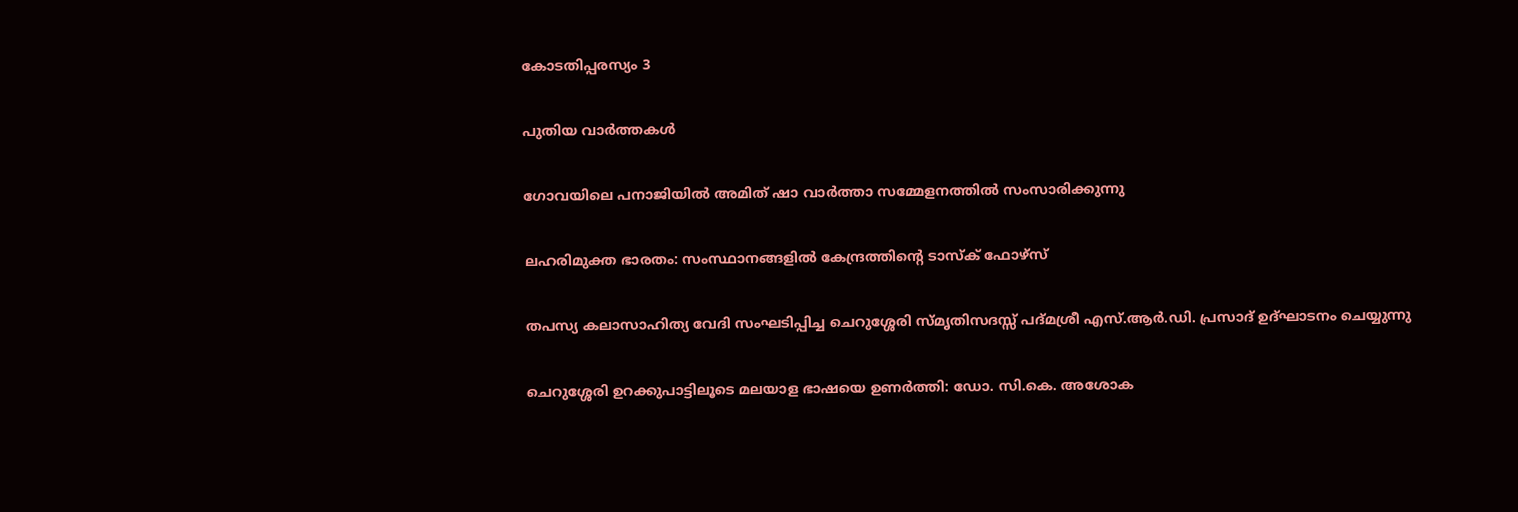കോടതിപ്പരസ്യം 3

പുതിയ വാര്‍ത്തകള്‍

ഗോവയിലെ പനാജിയില്‍ അമിത് ഷാ വാര്‍ത്താ സമ്മേളനത്തില്‍ സംസാരിക്കുന്നു

ലഹരിമുക്ത ഭാരതം: സംസ്ഥാനങ്ങളില്‍ കേന്ദ്രത്തിന്റെ ടാസ്‌ക് ഫോഴ്‌സ്

തപസ്യ കലാസാഹിത്യ വേദി സംഘടിപ്പിച്ച ചെറുശ്ശേരി സ്മൃതിസദസ്സ് പദ്മശ്രീ എസ്.ആര്‍.ഡി. പ്രസാദ് ഉദ്ഘാടനം ചെയ്യുന്നു

ചെറുശ്ശേരി ഉറക്കുപാട്ടിലൂടെ മലയാള ഭാഷയെ ഉണര്‍ത്തി: ഡോ. സി.കെ. അശോക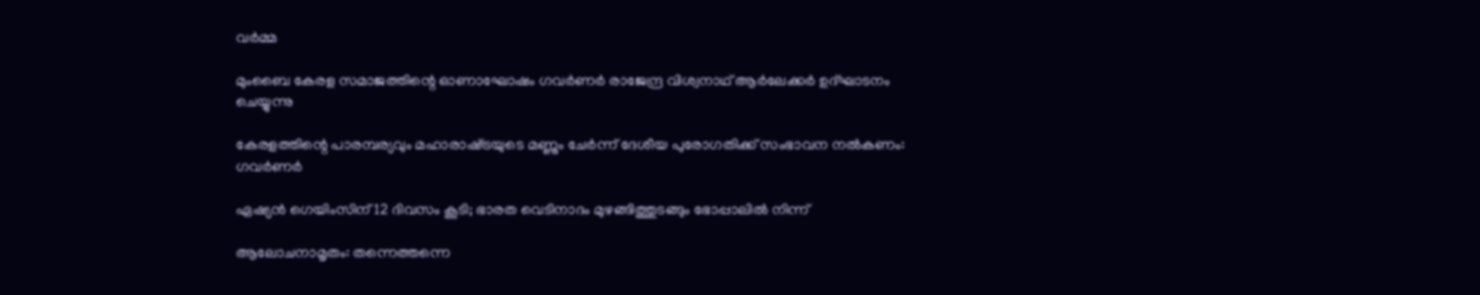വര്‍മ്മ

മുംബൈ കേരള സമാജത്തിന്റെ ഓണാഘോഷം ഗവര്‍ണര്‍ രാജേന്ദ്ര വിശ്വനാഥ് ആര്‍ലേക്കര്‍ ഉദ്ഘാടനം ചെയ്യുന്നു

കേരളത്തിന്റെ പാരമ്പര്യവും മഹാരാഷ്‌ട്രയുടെ മണ്ണും ചേര്‍ന്ന് ദേശീയ പുരോഗതിക്ക് സംഭാവന നല്‍കണം: ഗവര്‍ണര്‍

ഏഷ്യന്‍ ഗെയിംസിന് 12 ദിവസം കൂടി; ഭാരത വെടിനാദം മുഴങ്ങിത്തുടങ്ങും ഭോപ്പാലില്‍ നിന്ന്

ആലോചനാമൃതം: തന്നെത്തന്നെ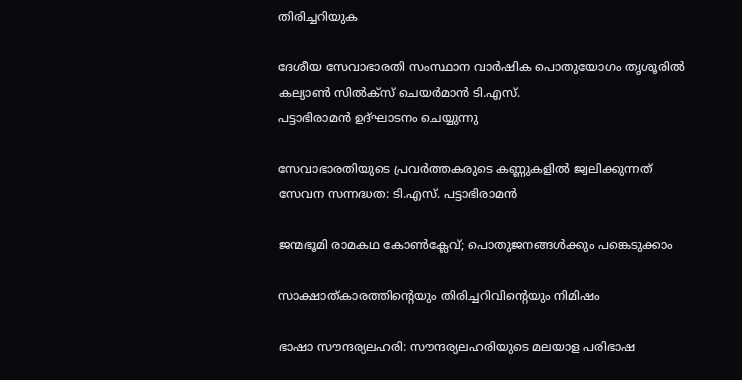തിരിച്ചറിയുക

ദേശീയ സേവാഭാരതി സംസ്ഥാന വാര്‍ഷിക പൊതുയോഗം തൃശൂരില്‍ കല്യാണ്‍ സില്‍ക്‌സ് ചെയര്‍മാന്‍ ടി.എസ്.
പട്ടാഭിരാമന്‍ ഉദ്ഘാടനം ചെയ്യുന്നു

സേവാഭാരതിയുടെ പ്രവര്‍ത്തകരുടെ കണ്ണുകളില്‍ ജ്വലിക്കുന്നത് സേവന സന്നദ്ധത: ടി.എസ്. പട്ടാഭിരാമന്‍

ജന്മഭൂമി രാമകഥ കോണ്‍ക്ലേവ്; പൊതുജനങ്ങള്‍ക്കും പങ്കെടുക്കാം

സാക്ഷാത്കാരത്തിന്റെയും തിരിച്ചറിവിന്റെയും നിമിഷം

ഭാഷാ സൗന്ദര്യലഹരി: സൗന്ദര്യലഹരിയുടെ മലയാള പരിഭാഷ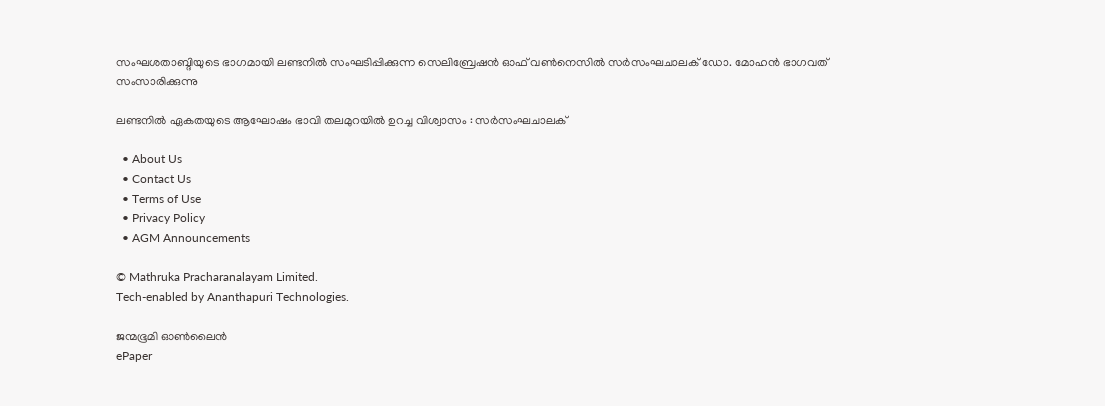സംഘശതാബ്ദിയുടെ ഭാഗമായി ലണ്ടനില്‍ സംഘടിപ്പിക്കുന്ന സെലിബ്രേഷന്‍ ഓഫ് വണ്‍നെസില്‍ സര്‍സംഘചാലക് ഡോ. മോഹന്‍ ഭാഗവത് സംസാരിക്കുന്നു

ലണ്ടനില്‍ ഏകതയുടെ ആഘോഷം ഭാവി തലമുറയില്‍ ഉറച്ച വിശ്വാസം : സര്‍സംഘചാലക്

  • About Us
  • Contact Us
  • Terms of Use
  • Privacy Policy
  • AGM Announcements

© Mathruka Pracharanalayam Limited.
Tech-enabled by Ananthapuri Technologies.

ജന്മഭൂമി ഓണ്‍ലൈന്‍
ePaper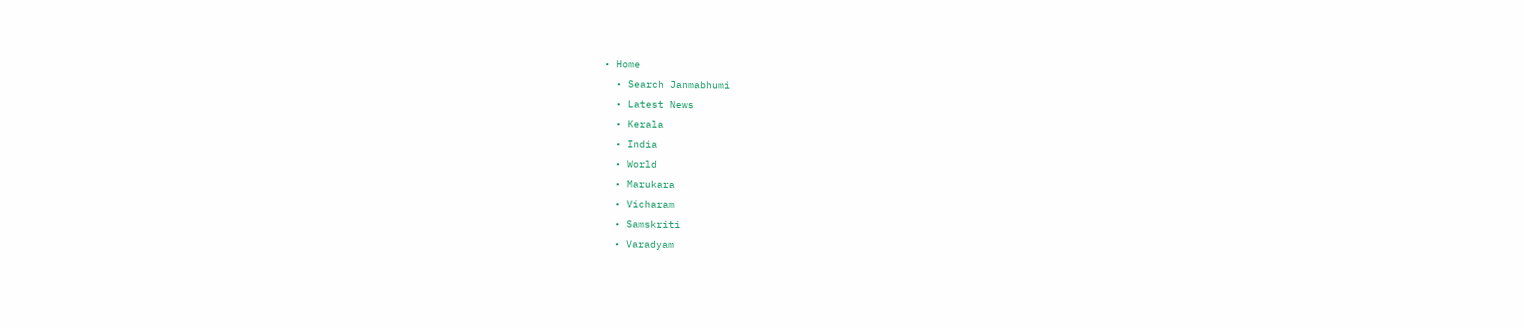• Home
  • Search Janmabhumi
  • Latest News
  • Kerala
  • India
  • World
  • Marukara
  • Vicharam
  • Samskriti
  • Varadyam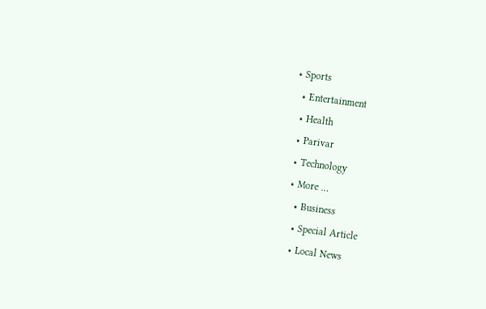• Sports
  • Entertainment
  • Health
  • Parivar
  • Technology
  • More …
    • Business
    • Special Article
    • Local News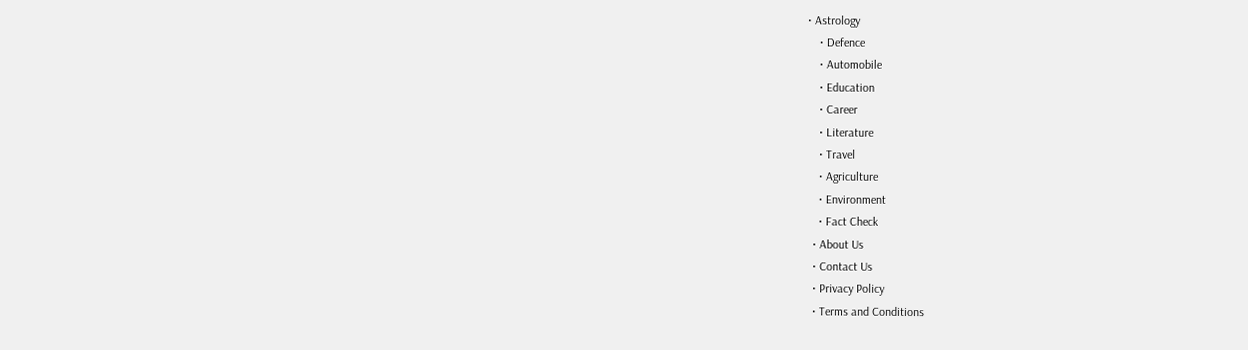• Astrology
    • Defence
    • Automobile
    • Education
    • Career
    • Literature
    • Travel
    • Agriculture
    • Environment
    • Fact Check
  • About Us
  • Contact Us
  • Privacy Policy
  • Terms and Conditions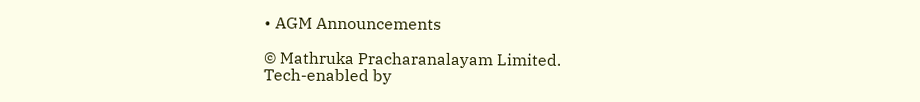• AGM Announcements

© Mathruka Pracharanalayam Limited.
Tech-enabled by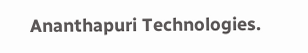Ananthapuri Technologies.